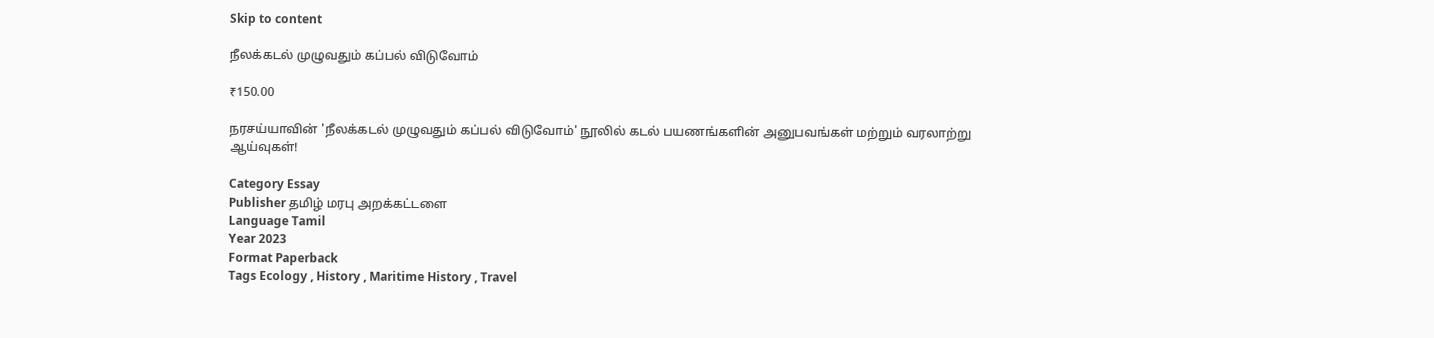Skip to content

நீலக்கடல் முழுவதும் கப்பல் விடுவோம்

₹150.00

நரசய்யாவின் 'நீலக்கடல் முழுவதும் கப்பல் விடுவோம்' நூலில் கடல் பயணங்களின் அனுபவங்கள் மற்றும் வரலாற்று ஆய்வுகள்!

Category Essay
Publisher தமிழ் மரபு அறக்கட்டளை
Language Tamil
Year 2023
Format Paperback
Tags Ecology , History , Maritime History , Travel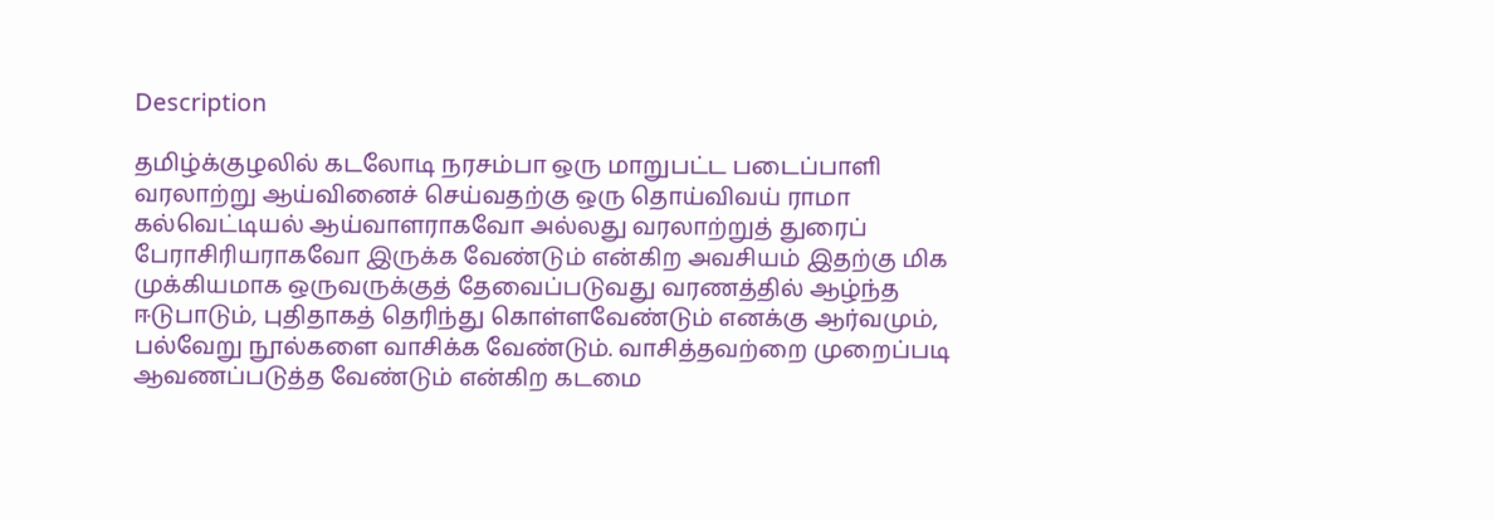Description

தமிழ்க்குழலில் கடலோடி நரசம்பா ஒரு மாறுபட்ட படைப்பாளி வரலாற்று ஆய்வினைச் செய்வதற்கு ஒரு தொய்விவய் ராமா கல்வெட்டியல் ஆய்வாளராகவோ அல்லது வரலாற்றுத் துரைப் பேராசிரியராகவோ இருக்க வேண்டும் என்கிற அவசியம் இதற்கு மிக முக்கியமாக ஒருவருக்குத் தேவைப்படுவது வரணத்தில் ஆழ்ந்த ஈடுபாடும், புதிதாகத் தெரிந்து கொள்ளவேண்டும் எனக்கு ஆர்வமும், பல்வேறு நூல்களை வாசிக்க வேண்டும். வாசித்தவற்றை முறைப்படி ஆவணப்படுத்த வேண்டும் என்கிற கடமை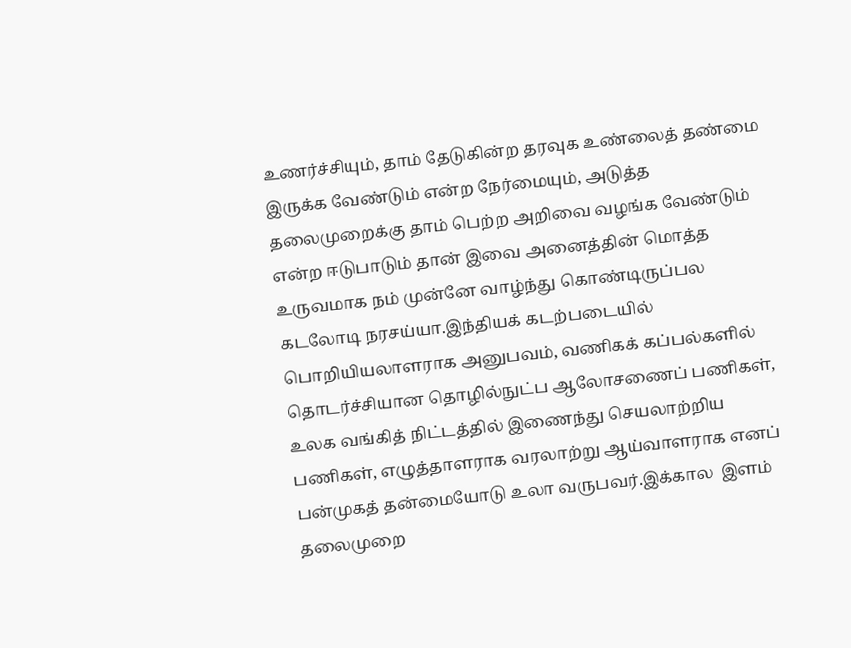உணர்ச்சியும், தாம் தேடுகின்ற தரவுக உண்லைத் தண்மை இருக்க வேண்டும் என்ற நேர்மையும், அடுத்த தலைமுறைக்கு தாம் பெற்ற அறிவை வழங்க வேண்டும் என்ற ஈடுபாடும் தான் இவை அனைத்தின் மொத்த உருவமாக நம் முன்னே வாழ்ந்து கொண்டிருப்பல கடலோடி நரசய்யா.இந்தியக் கடற்படையில் பொறியியலாளராக அனுபவம், வணிகக் கப்பல்களில் தொடர்ச்சியான தொழில்நுட்ப ஆலோசணைப் பணிகள், உலக வங்கித் நிட்டத்தில் இணைந்து செயலாற்றிய பணிகள், எழுத்தாளராக வரலாற்று ஆய்வாளராக எனப் பன்முகத் தன்மையோடு உலா வருபவர்.இக்கால  இளம் தலைமுறை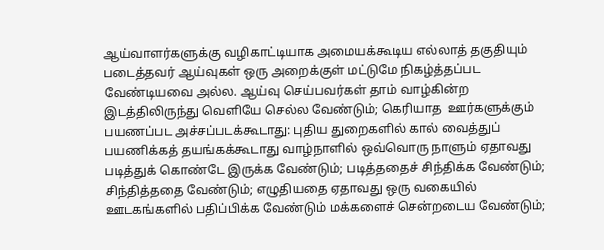ஆய்வாளர்களுக்கு வழிகாட்டியாக அமையக்கூடிய எல்லாத் தகுதியும் படைத்தவர் ஆய்வுகள் ஒரு அறைக்குள் மட்டுமே நிகழ்த்தப்பட வேண்டியவை அல்ல. ஆய்வு செய்பவர்கள் தாம் வாழ்கின்ற இடத்திலிருந்து வெளியே செல்ல வேண்டும்; கெரியாத  ஊர்களுக்கும் பயணப்பட அச்சப்படக்கூடாது: புதிய துறைகளில் கால் வைத்துப் பயணிக்கத் தயங்கக்கூடாது வாழ்நாளில் ஒவ்வொரு நாளும் ஏதாவது படித்துக் கொண்டே இருக்க வேண்டும்; படித்ததைச் சிந்திக்க வேண்டும்; சிந்தித்ததை வேண்டும்; எழுதியதை ஏதாவது ஒரு வகையில் ஊடகங்களில் பதிப்பிக்க வேண்டும் மக்களைச் சென்றடைய வேண்டும்;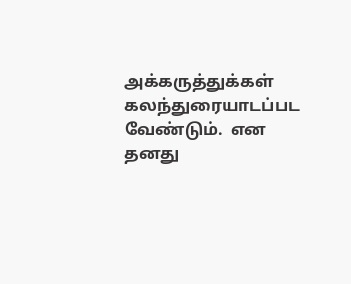அக்கருத்துக்கள் கலந்துரையாடப்பட வேண்டும்.  என தனது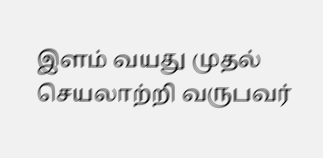இளம் வயது முதல் செயலாற்றி வருபவர்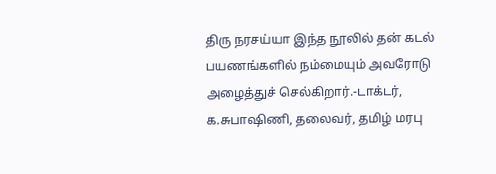திரு நரசய்யா இந்த நூலில் தன் கடல் பயணங்களில் நம்மையும் அவரோடு அழைத்துச் செல்கிறார்.-டாக்டர், க.சுபாஷிணி, தலைவர், தமிழ் மரபு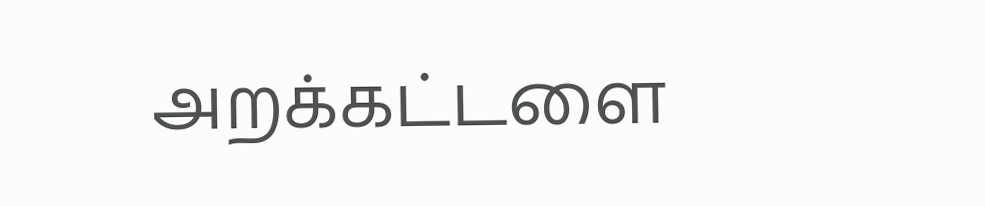அறக்கட்டளை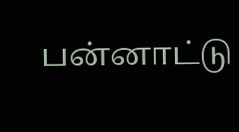பன்னாட்டு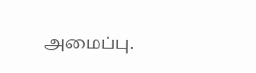அமைப்பு.